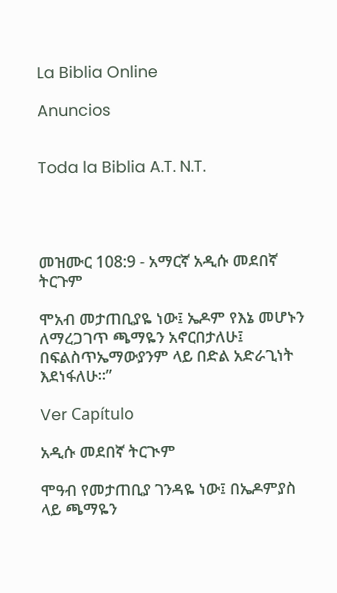La Biblia Online

Anuncios


Toda la Biblia A.T. N.T.




መዝሙር 108:9 - አማርኛ አዲሱ መደበኛ ትርጉም

ሞአብ መታጠቢያዬ ነው፤ ኤዶም የእኔ መሆኑን ለማረጋገጥ ጫማዬን አኖርበታለሁ፤ በፍልስጥኤማውያንም ላይ በድል አድራጊነት እደነፋለሁ።”

Ver Capítulo

አዲሱ መደበኛ ትርጒም

ሞዓብ የመታጠቢያ ገንዳዬ ነው፤ በኤዶምያስ ላይ ጫማዬን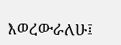እወረውራለሁ፤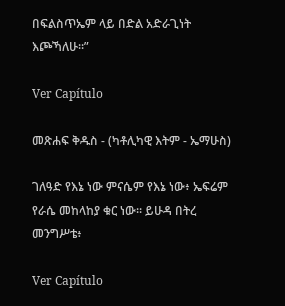በፍልስጥኤም ላይ በድል አድራጊነት እጮኻለሁ።”

Ver Capítulo

መጽሐፍ ቅዱስ - (ካቶሊካዊ እትም - ኤማሁስ)

ገለዓድ የእኔ ነው ምናሴም የእኔ ነው፥ ኤፍሬም የራሴ መከላከያ ቁር ነው። ይሁዳ በትረ መንግሥቴ፥

Ver Capítulo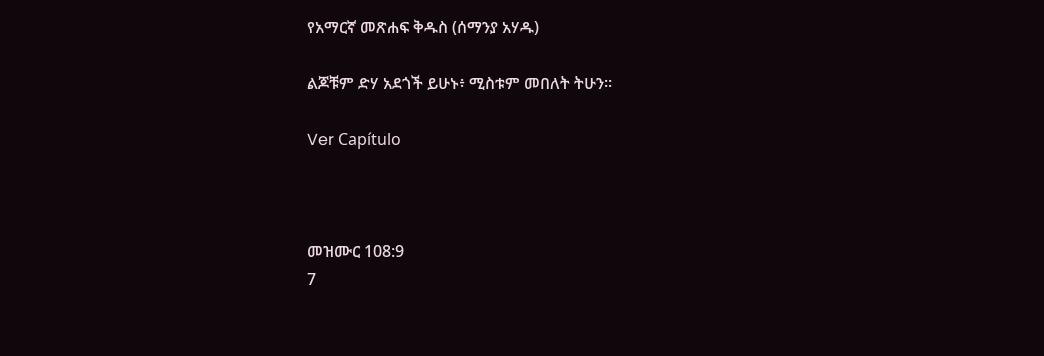የአማርኛ መጽሐፍ ቅዱስ (ሰማንያ አሃዱ)

ልጆቹም ድሃ አደጎች ይሁኑ፥ ሚስቱም መበለት ትሁን።

Ver Capítulo



መዝሙር 108:9
7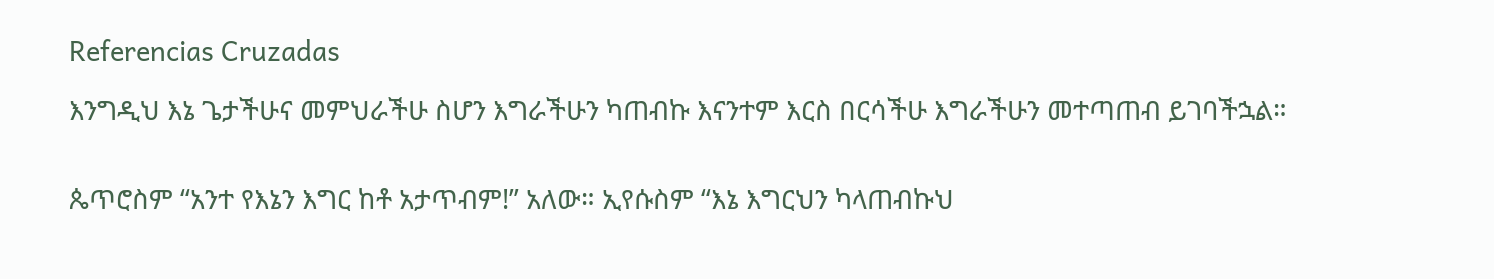Referencias Cruzadas

እንግዲህ እኔ ጌታችሁና መምህራችሁ ስሆን እግራችሁን ካጠብኩ እናንተም እርስ በርሳችሁ እግራችሁን መተጣጠብ ይገባችኋል።


ጴጥሮስም “አንተ የእኔን እግር ከቶ አታጥብም!” አለው። ኢየሱስም “እኔ እግርህን ካላጠብኩህ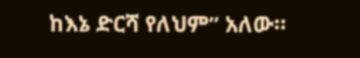ከእኔ ድርሻ የለህም” አለው።